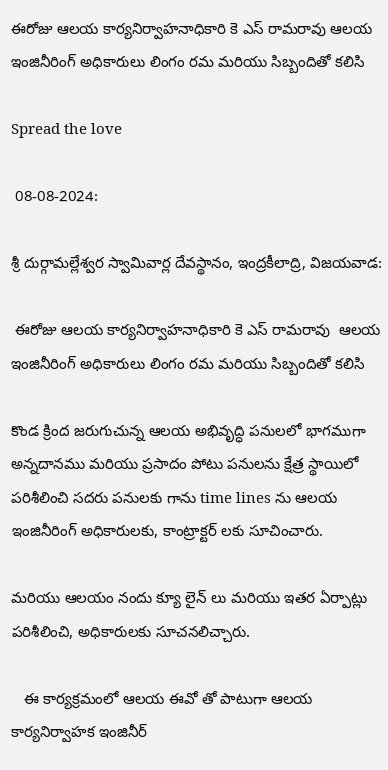ఈరోజు ఆలయ కార్యనిర్వాహనాధికారి కె ఎస్ రామరావు ఆలయ ఇంజినీరింగ్ అధికారులు లింగం రమ మరియు సిబ్బందితో కలిసి

Spread the love

 08-08-2024:

శ్రీ దుర్గామల్లేశ్వర స్వామివార్ల దేవస్థానం, ఇంద్రకీలాద్రి, విజయవాడ:

 ఈరోజు ఆలయ కార్యనిర్వాహనాధికారి కె ఎస్ రామరావు  ఆలయ ఇంజినీరింగ్ అధికారులు లింగం రమ మరియు సిబ్బందితో కలిసి

కొండ క్రింద జరుగుచున్న ఆలయ అభివృద్ధి పనులలో భాగముగా అన్నదానము మరియు ప్రసాదం పోటు పనులను క్షేత్ర స్థాయిలో  పరిశీలించి సదరు పనులకు గాను time lines ను ఆలయ ఇంజినీరింగ్ అధికారులకు, కాంట్రాక్టర్ లకు సూచించారు.

మరియు ఆలయం నందు క్యూ లైన్ లు మరియు ఇతర ఏర్పాట్లు పరిశీలించి, అధికారులకు సూచనలిచ్చారు.

   ఈ కార్యక్రమంలో ఆలయ ఈవో తో పాటుగా ఆలయ కార్యనిర్వాహక ఇంజినీర్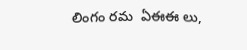లింగం రమ  ఏఈఈ లు,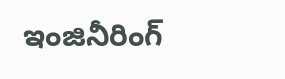ఇంజినీరింగ్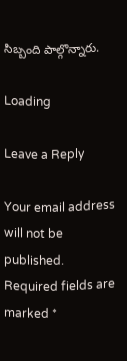సిబ్బంది పాల్గొన్నారు.

Loading

Leave a Reply

Your email address will not be published. Required fields are marked *